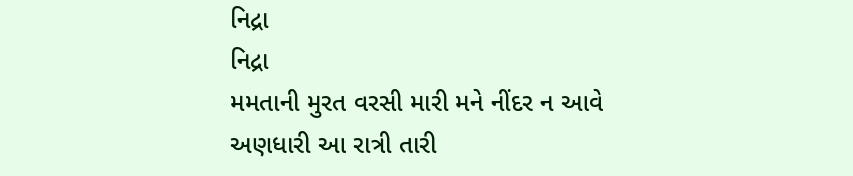નિદ્રા
નિદ્રા
મમતાની મુરત વરસી મારી મને નીંદર ન આવે
અણધારી આ રાત્રી તારી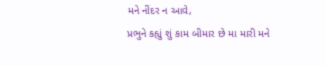મને નીંદર ન આવે,
પ્રભુને કહ્યું શું કામ બીમાર છે મા મારી મને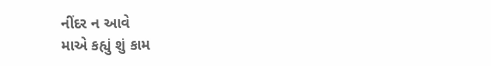નીંદર ન આવે
માએ કહ્યું શું કામ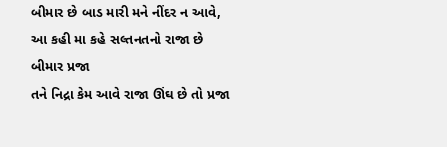બીમાર છે બાડ મારી મને નીંદર ન આવે,
આ કહી મા કહે સલ્તનતનો રાજા છે બીમાર પ્રજા
તને નિદ્રા કેમ આવે રાજા ઊંઘ છે તો પ્રજા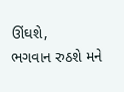ઊંઘશે,
ભગવાન રુઠશે મને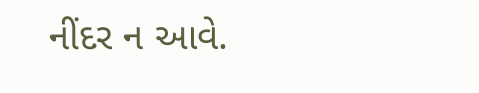નીંદર ન આવે.